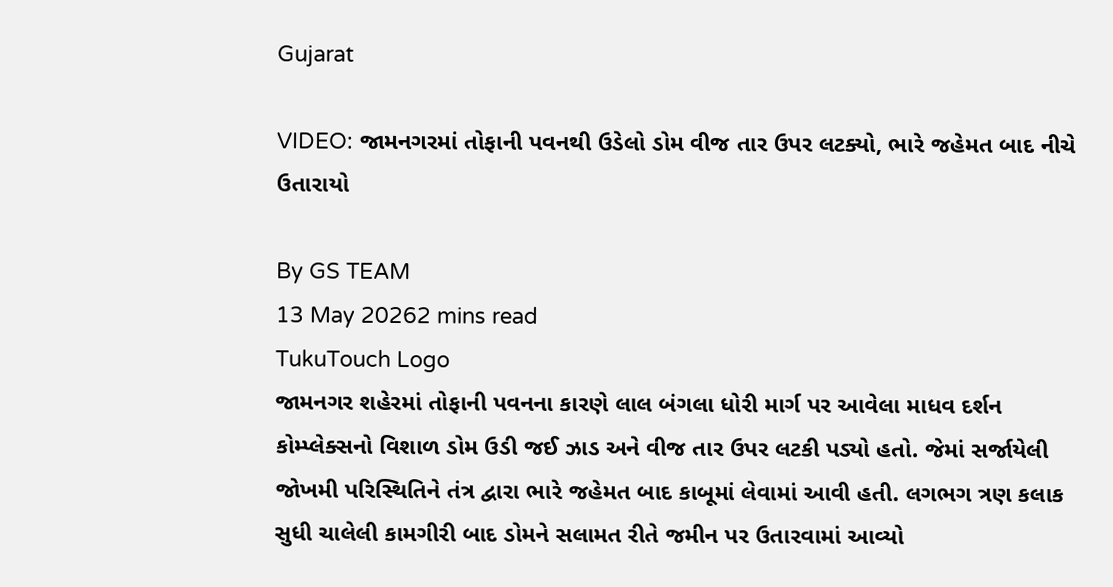Gujarat

VIDEO: જામનગરમાં તોફાની પવનથી ઉડેલો ડોમ વીજ તાર ઉપર લટક્યો, ભારે જહેમત બાદ નીચે ઉતારાયો

By GS TEAM
13 May 20262 mins read
TukuTouch Logo
જામનગર શહેરમાં તોફાની પવનના કારણે લાલ બંગલા ધોરી માર્ગ પર આવેલા માધવ દર્શન કોમ્પ્લેક્સનો વિશાળ ડોમ ઉડી જઈ ઝાડ અને વીજ તાર ઉપર લટકી પડ્યો હતો. જેમાં સર્જાયેલી જોખમી પરિસ્થિતિને તંત્ર દ્વારા ભારે જહેમત બાદ કાબૂમાં લેવામાં આવી હતી. લગભગ ત્રણ કલાક સુધી ચાલેલી કામગીરી બાદ ડોમને સલામત રીતે જમીન પર ઉતારવામાં આવ્યો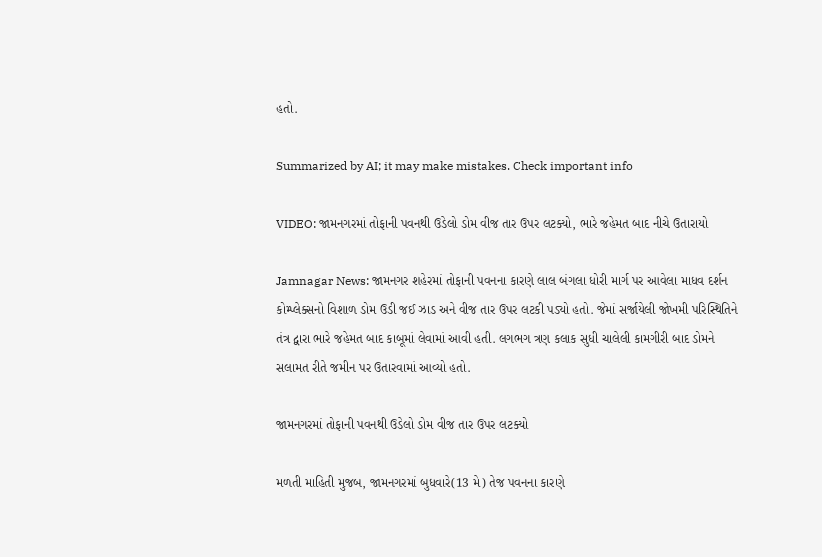હતો.

Summarized by AI; it may make mistakes. Check important info

VIDEO: જામનગરમાં તોફાની પવનથી ઉડેલો ડોમ વીજ તાર ઉપર લટક્યો, ભારે જહેમત બાદ નીચે ઉતારાયો

Jamnagar News: જામનગર શહેરમાં તોફાની પવનના કારણે લાલ બંગલા ધોરી માર્ગ પર આવેલા માધવ દર્શન કોમ્પ્લેક્સનો વિશાળ ડોમ ઉડી જઈ ઝાડ અને વીજ તાર ઉપર લટકી પડ્યો હતો. જેમાં સર્જાયેલી જોખમી પરિસ્થિતિને તંત્ર દ્વારા ભારે જહેમત બાદ કાબૂમાં લેવામાં આવી હતી. લગભગ ત્રણ કલાક સુધી ચાલેલી કામગીરી બાદ ડોમને સલામત રીતે જમીન પર ઉતારવામાં આવ્યો હતો.

જામનગરમાં તોફાની પવનથી ઉડેલો ડોમ વીજ તાર ઉપર લટક્યો

મળતી માહિતી મુજબ, જામનગરમાં બુધવારે(13 મે) તેજ પવનના કારણે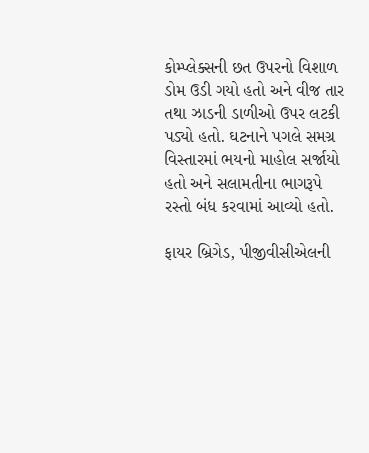કોમ્પ્લેક્સની છત ઉપરનો વિશાળ ડોમ ઉડી ગયો હતો અને વીજ તાર તથા ઝાડની ડાળીઓ ઉપર લટકી પડ્યો હતો. ઘટનાને પગલે સમગ્ર વિસ્તારમાં ભયનો માહોલ સર્જાયો હતો અને સલામતીના ભાગરૂપે રસ્તો બંધ કરવામાં આવ્યો હતો.

ફાયર બ્રિગેડ, પીજીવીસીએલની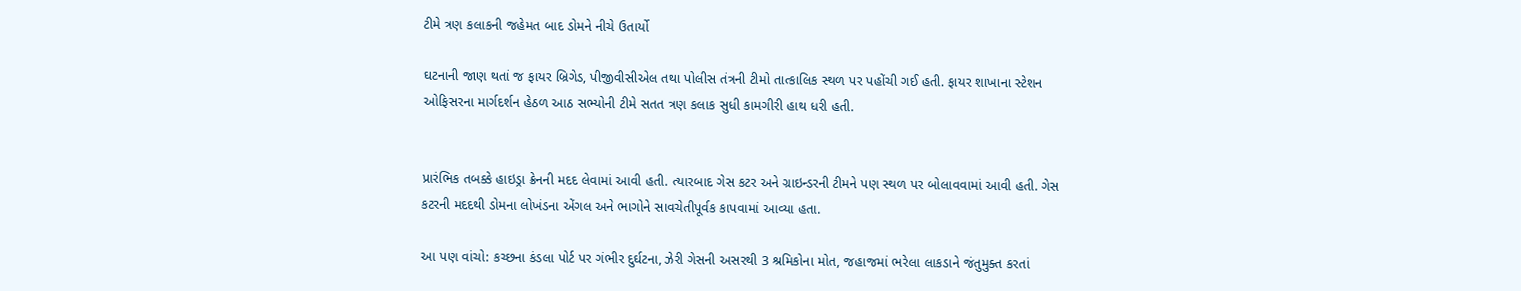ટીમે ત્રણ કલાકની જહેમત બાદ ડોમને નીચે ઉતાર્યો

ઘટનાની જાણ થતાં જ ફાયર બ્રિગેડ, પીજીવીસીએલ તથા પોલીસ તંત્રની ટીમો તાત્કાલિક સ્થળ પર પહોંચી ગઈ હતી. ફાયર શાખાના સ્ટેશન ઓફિસરના માર્ગદર્શન હેઠળ આઠ સભ્યોની ટીમે સતત ત્રણ કલાક સુધી કામગીરી હાથ ધરી હતી.


પ્રારંભિક તબક્કે હાઇડ્રા ક્રેનની મદદ લેવામાં આવી હતી. ત્યારબાદ ગેસ કટર અને ગ્રાઇન્ડરની ટીમને પણ સ્થળ પર બોલાવવામાં આવી હતી. ગેસ કટરની મદદથી ડોમના લોખંડના એંગલ અને ભાગોને સાવચેતીપૂર્વક કાપવામાં આવ્યા હતા.

આ પણ વાંચો: કચ્છના કંડલા પોર્ટ પર ગંભીર દુર્ઘટના, ઝેરી ગેસની અસરથી 3 શ્રમિકોના મોત, જહાજમાં ભરેલા લાકડાને જંતુમુક્ત કરતાં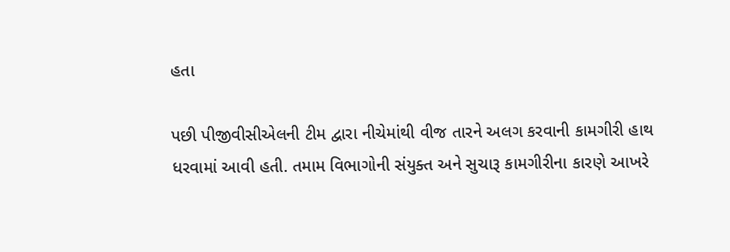હતા

પછી પીજીવીસીએલની ટીમ દ્વારા નીચેમાંથી વીજ તારને અલગ કરવાની કામગીરી હાથ ધરવામાં આવી હતી. તમામ વિભાગોની સંયુક્ત અને સુચારૂ કામગીરીના કારણે આખરે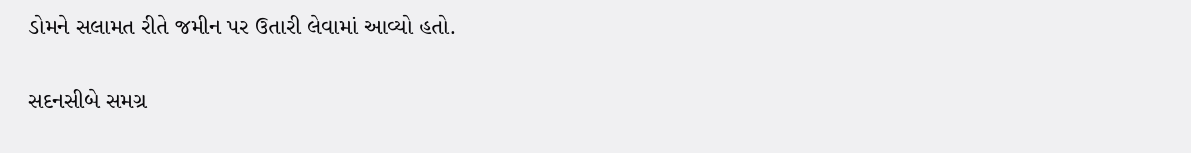ડોમને સલામત રીતે જમીન પર ઉતારી લેવામાં આવ્યો હતો.

સદનસીબે સમગ્ર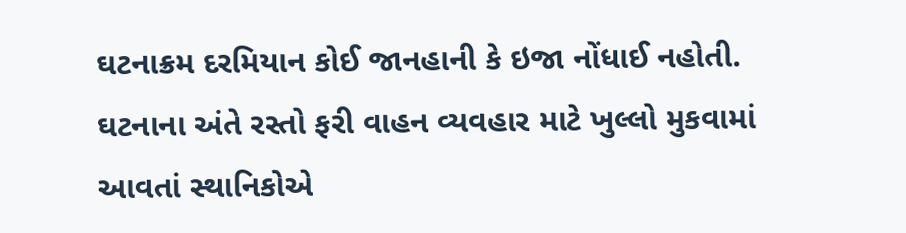ઘટનાક્રમ દરમિયાન કોઈ જાનહાની કે ઇજા નોંધાઈ નહોતી. ઘટનાના અંતે રસ્તો ફરી વાહન વ્યવહાર માટે ખુલ્લો મુકવામાં આવતાં સ્થાનિકોએ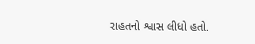રાહતનો શ્વાસ લીધો હતો.